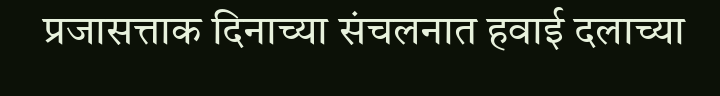प्रजासत्ताक दिनाच्या संचलनात हवाई दलाच्या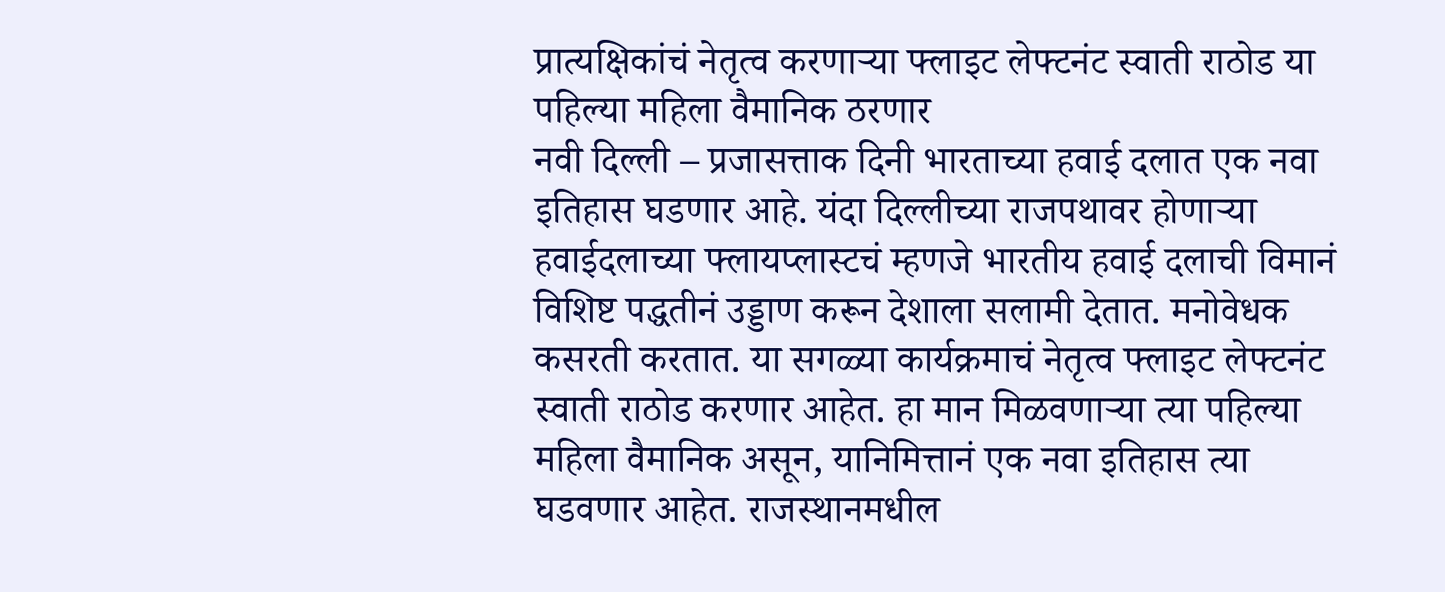प्रात्यक्षिकांचं नेतृत्व करणाऱ्या फ्लाइट लेफ्टनंट स्वाती राठोड या पहिल्या महिला वैमानिक ठरणार
नवी दिल्ली – प्रजासत्ताक दिनी भारताच्या हवाई दलात एक नवा इतिहास घडणार आहे. यंदा दिल्लीच्या राजपथावर होणाऱ्या हवाईदलाच्या फ्लायप्लास्टचं म्हणजे भारतीय हवाई दलाची विमानं विशिष्ट पद्धतीनं उड्डाण करून देशाला सलामी देतात. मनोवेधक कसरती करतात. या सगळ्या कार्यक्रमाचं नेतृत्व फ्लाइट लेफ्टनंट स्वाती राठोड करणार आहेत. हा मान मिळवणाऱ्या त्या पहिल्या महिला वैमानिक असून, यानिमित्तानं एक नवा इतिहास त्या घडवणार आहेत. राजस्थानमधील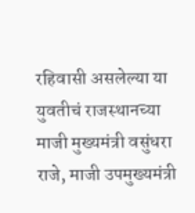रहिवासी असलेल्या या युवतीचं राजस्थानच्या माजी मुख्यमंत्री वसुंधरा राजे, माजी उपमुख्यमंत्री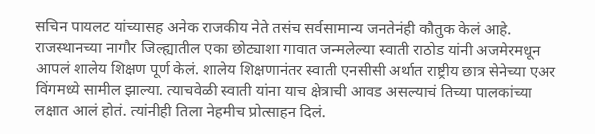सचिन पायलट यांच्यासह अनेक राजकीय नेते तसंच सर्वसामान्य जनतेनंही कौतुक केलं आहे.
राजस्थानच्या नागौर जिल्ह्यातील एका छोट्याशा गावात जन्मलेल्या स्वाती राठोड यांनी अजमेरमधून आपलं शालेय शिक्षण पूर्ण केलं. शालेय शिक्षणानंतर स्वाती एनसीसी अर्थात राष्ट्रीय छात्र सेनेच्या एअर विंगमध्ये सामील झाल्या. त्याचवेळी स्वाती यांना याच क्षेत्राची आवड असल्याचं तिच्या पालकांच्या लक्षात आलं होतं. त्यांनीही तिला नेहमीच प्रोत्साहन दिलं.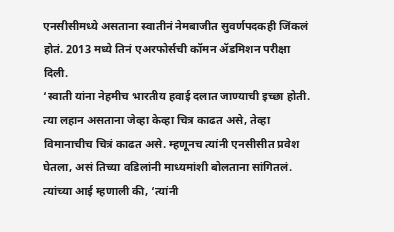एनसीसीमध्ये असताना स्वातीनं नेमबाजीत सुवर्णपदकही जिंकलं होतं. 2013 मध्ये तिनं एअरफोर्सची कॉमन ॲडमिशन परीक्षा दिली.
‘स्वाती यांना नेहमीच भारतीय हवाई दलात जाण्याची इच्छा होती. त्या लहान असताना जेव्हा केव्हा चित्र काढत असे, तेव्हा विमानाचीच चित्रं काढत असे. म्हणूनच त्यांनी एनसीसीत प्रवेश घेतला, असं तिच्या वडिलांनी माध्यमांशी बोलताना सांगितलं. त्यांच्या आई म्हणाली की, ‘त्यांनी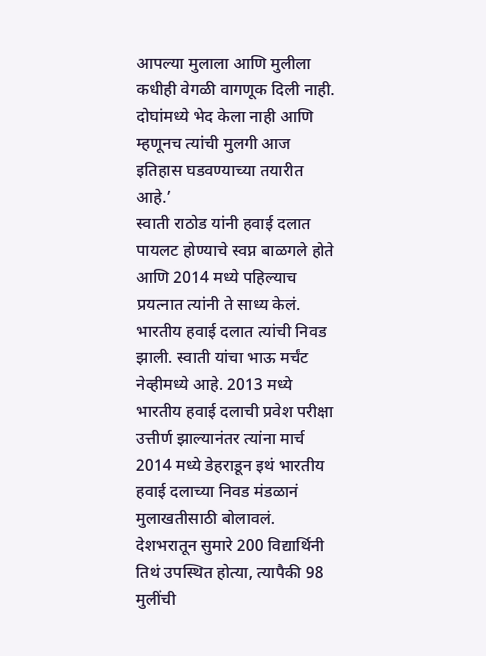आपल्या मुलाला आणि मुलीला कधीही वेगळी वागणूक दिली नाही. दोघांमध्ये भेद केला नाही आणि म्हणूनच त्यांची मुलगी आज इतिहास घडवण्याच्या तयारीत आहे.’
स्वाती राठोड यांनी हवाई दलात पायलट होण्याचे स्वप्न बाळगले होते आणि 2014 मध्ये पहिल्याच प्रयत्नात त्यांनी ते साध्य केलं. भारतीय हवाई दलात त्यांची निवड झाली. स्वाती यांचा भाऊ मर्चंट नेव्हीमध्ये आहे. 2013 मध्ये भारतीय हवाई दलाची प्रवेश परीक्षा उत्तीर्ण झाल्यानंतर त्यांना मार्च 2014 मध्ये डेहराडून इथं भारतीय हवाई दलाच्या निवड मंडळानं मुलाखतीसाठी बोलावलं. देशभरातून सुमारे 200 विद्यार्थिनी तिथं उपस्थित होत्या, त्यापैकी 98 मुलींची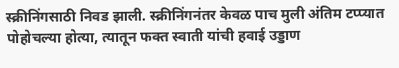स्क्रीनिंगसाठी निवड झाली. स्क्रीनिंगनंतर केवळ पाच मुली अंतिम टप्प्यात पोहोचल्या होत्या, त्यातून फक्त स्वाती यांची हवाई उड्डाण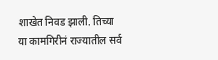शाखेत निवड झाली. तिच्या या कामगिरीनं राज्यातील सर्व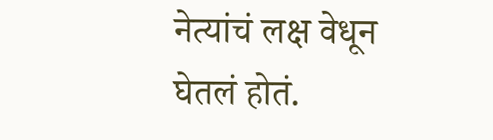नेत्यांचं लक्ष वेधून घेतलं होतं.